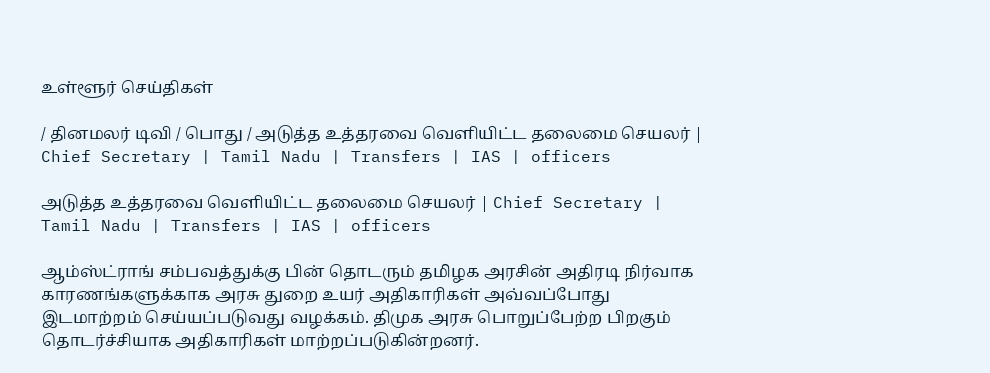உள்ளூர் செய்திகள்

/ தினமலர் டிவி / பொது / அடுத்த உத்தரவை வெளியிட்ட தலைமை செயலர் | Chief Secretary | Tamil Nadu | Transfers | IAS | officers

அடுத்த உத்தரவை வெளியிட்ட தலைமை செயலர் | Chief Secretary | Tamil Nadu | Transfers | IAS | officers

ஆம்ஸ்ட்ராங் சம்பவத்துக்கு பின் தொடரும் தமிழக அரசின் அதிரடி நிர்வாக காரணங்களுக்காக அரசு துறை உயர் அதிகாரிகள் அவ்வப்போது இடமாற்றம் செய்யப்படுவது வழக்கம். திமுக அரசு பொறுப்பேற்ற பிறகும் தொடர்ச்சியாக அதிகாரிகள் மாற்றப்படுகின்றனர்.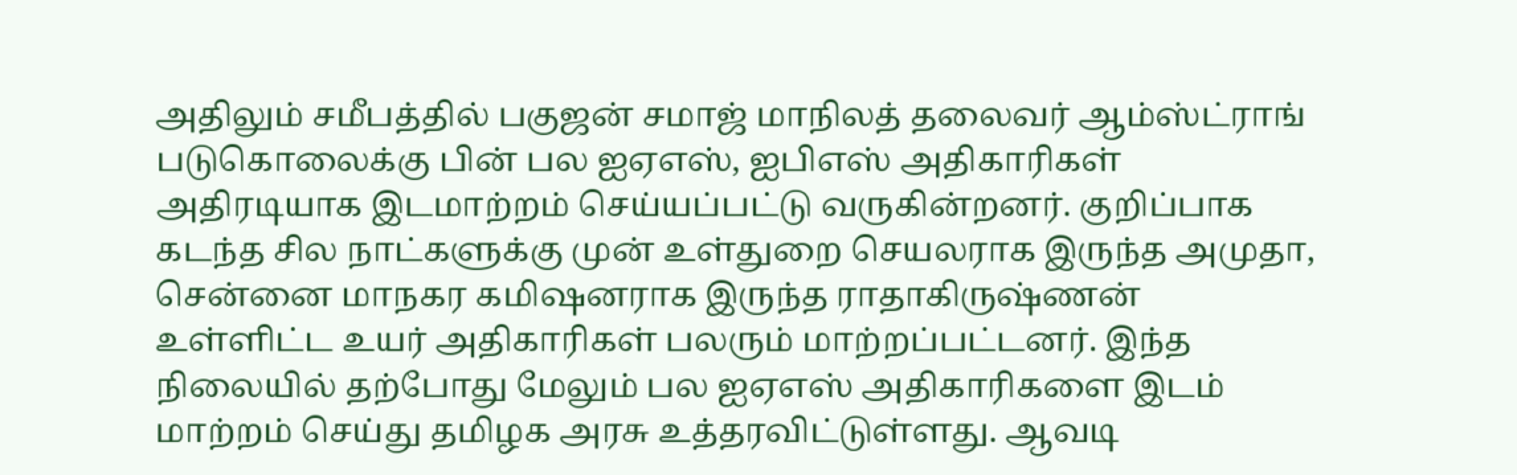அதிலும் சமீபத்தில் பகுஜன் சமாஜ் மாநிலத் தலைவர் ஆம்ஸ்ட்ராங் படுகொலைக்கு பின் பல ஐஏஎஸ், ஐபிஎஸ் அதிகாரிகள் அதிரடியாக இடமாற்றம் செய்யப்பட்டு வருகின்றனர். குறிப்பாக கடந்த சில நாட்களுக்கு முன் உள்துறை செயலராக இருந்த அமுதா, சென்னை மாநகர கமிஷனராக இருந்த ராதாகிருஷ்ணன் உள்ளிட்ட உயர் அதிகாரிகள் பலரும் மாற்றப்பட்டனர். இந்த நிலையில் தற்போது மேலும் பல ஐஏஎஸ் அதிகாரிகளை இடம் மாற்றம் செய்து தமிழக அரசு உத்தரவிட்டுள்ளது. ஆவடி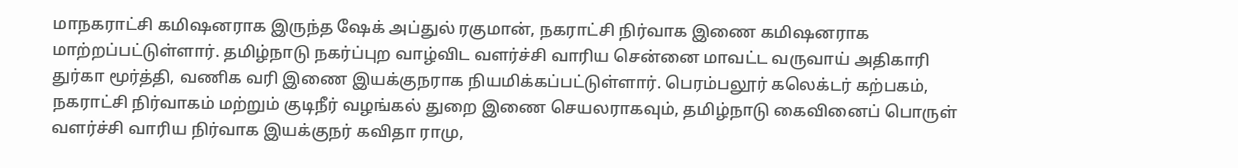மாநகராட்சி கமிஷனராக இருந்த ஷேக் அப்துல் ரகுமான், நகராட்சி நிர்வாக இணை கமிஷனராக மாற்றப்பட்டுள்ளார். தமிழ்நாடு நகர்ப்புற வாழ்விட வளர்ச்சி வாரிய சென்னை மாவட்ட வருவாய் அதிகாரி துர்கா மூர்த்தி, வணிக வரி இணை இயக்குநராக நியமிக்கப்பட்டுள்ளார். பெரம்பலூர் கலெக்டர் கற்பகம், நகராட்சி நிர்வாகம் மற்றும் குடிநீர் வழங்கல் துறை இணை செயலராகவும், தமிழ்நாடு கைவினைப் பொருள் வளர்ச்சி வாரிய நிர்வாக இயக்குநர் கவிதா ராமு,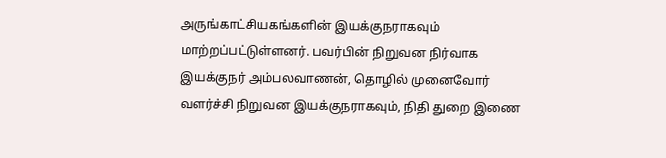அருங்காட்சியகங்களின் இயக்குநராகவும் மாற்றப்பட்டுள்ளனர். பவர்பின் நிறுவன நிர்வாக இயக்குநர் அம்பலவாணன், தொழில் முனைவோர் வளர்ச்சி நிறுவன இயக்குநராகவும், நிதி துறை இணை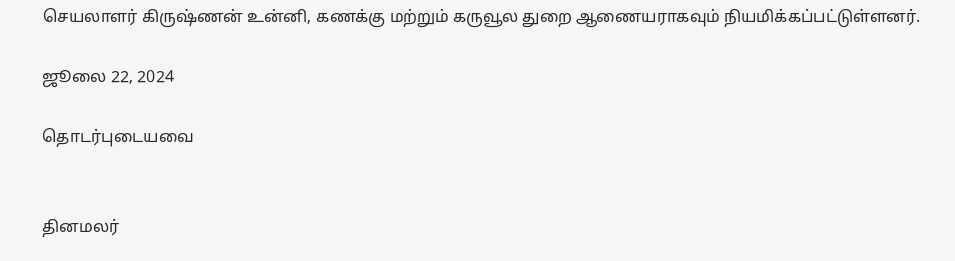செயலாளர் கிருஷ்ணன் உன்னி, கணக்கு மற்றும் கருவூல துறை ஆணையராகவும் நியமிக்கப்பட்டுள்ளனர்.

ஜூலை 22, 2024

தொடர்புடையவை


தினமலர்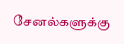சேனல்களுக்கு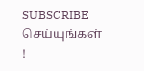SUBSCRIBE செய்யுங்கள் !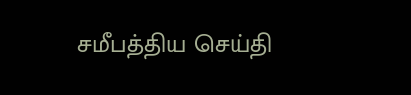சமீபத்திய செய்தி